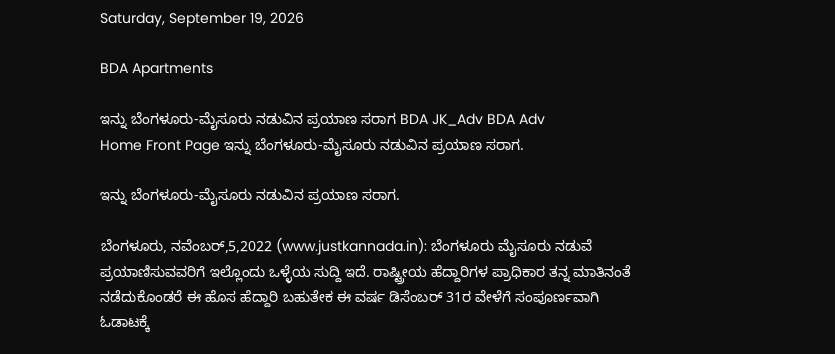Saturday, September 19, 2026

BDA Apartments

ಇನ್ನು ಬೆಂಗಳೂರು-ಮೈಸೂರು ನಡುವಿನ ಪ್ರಯಾಣ ಸರಾಗ BDA JK_Adv BDA Adv
Home Front Page ಇನ್ನು ಬೆಂಗಳೂರು-ಮೈಸೂರು ನಡುವಿನ ಪ್ರಯಾಣ ಸರಾಗ.

ಇನ್ನು ಬೆಂಗಳೂರು-ಮೈಸೂರು ನಡುವಿನ ಪ್ರಯಾಣ ಸರಾಗ.

ಬೆಂಗಳೂರು, ನವೆಂಬರ್,5,2022 (www.justkannada.in): ಬೆಂಗಳೂರು ಮೈಸೂರು ನಡುವೆ ಪ್ರಯಾಣಿಸುವವರಿಗೆ ಇಲ್ಲೊಂದು ಒಳ್ಳೆಯ ಸುದ್ದಿ ಇದೆ. ರಾಷ್ಟ್ರೀಯ ಹೆದ್ದಾರಿಗಳ ಪ್ರಾಧಿಕಾರ ತನ್ನ ಮಾತಿನಂತೆ ನಡೆದುಕೊಂಡರೆ ಈ ಹೊಸ ಹೆದ್ದಾರಿ ಬಹುತೇಕ ಈ ವರ್ಷ ಡಿಸೆಂಬರ್ 31ರ ವೇಳೆಗೆ ಸಂಪೂರ್ಣವಾಗಿ ಓಡಾಟಕ್ಕೆ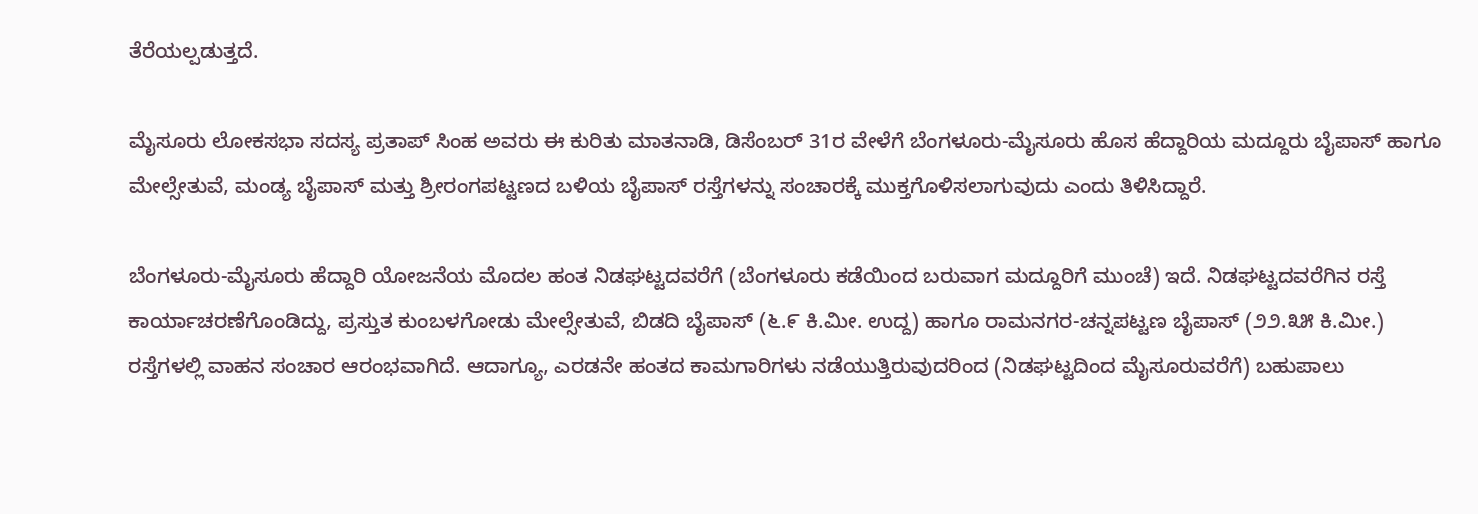ತೆರೆಯಲ್ಪಡುತ್ತದೆ.

ಮೈಸೂರು ಲೋಕಸಭಾ ಸದಸ್ಯ ಪ್ರತಾಪ್ ಸಿಂಹ ಅವರು ಈ ಕುರಿತು ಮಾತನಾಡಿ, ಡಿಸೆಂಬರ್ 31ರ ವೇಳೆಗೆ ಬೆಂಗಳೂರು-ಮೈಸೂರು ಹೊಸ ಹೆದ್ದಾರಿಯ ಮದ್ದೂರು ಬೈಪಾಸ್ ಹಾಗೂ ಮೇಲ್ಸೇತುವೆ, ಮಂಡ್ಯ ಬೈಪಾಸ್ ಮತ್ತು ಶ್ರೀರಂಗಪಟ್ಟಣದ ಬಳಿಯ ಬೈಪಾಸ್ ರಸ್ತೆಗಳನ್ನು ಸಂಚಾರಕ್ಕೆ ಮುಕ್ತಗೊಳಿಸಲಾಗುವುದು ಎಂದು ತಿಳಿಸಿದ್ದಾರೆ.

ಬೆಂಗಳೂರು-ಮೈಸೂರು ಹೆದ್ದಾರಿ ಯೋಜನೆಯ ಮೊದಲ ಹಂತ ನಿಡಘಟ್ಟದವರೆಗೆ (ಬೆಂಗಳೂರು ಕಡೆಯಿಂದ ಬರುವಾಗ ಮದ್ದೂರಿಗೆ ಮುಂಚೆ) ಇದೆ. ನಿಡಘಟ್ಟದವರೆಗಿನ ರಸ್ತೆ ಕಾರ್ಯಾಚರಣೆಗೊಂಡಿದ್ದು, ಪ್ರಸ್ತುತ ಕುಂಬಳಗೋಡು ಮೇಲ್ಸೇತುವೆ, ಬಿಡದಿ ಬೈಪಾಸ್ (೬.೯ ಕಿ.ಮೀ. ಉದ್ದ) ಹಾಗೂ ರಾಮನಗರ-ಚನ್ನಪಟ್ಟಣ ಬೈಪಾಸ್ (೨೨.೩೫ ಕಿ.ಮೀ.) ರಸ್ತೆಗಳಲ್ಲಿ ವಾಹನ ಸಂಚಾರ ಆರಂಭವಾಗಿದೆ. ಆದಾಗ್ಯೂ, ಎರಡನೇ ಹಂತದ ಕಾಮಗಾರಿಗಳು ನಡೆಯುತ್ತಿರುವುದರಿಂದ (ನಿಡಘಟ್ಟದಿಂದ ಮೈಸೂರುವರೆಗೆ) ಬಹುಪಾಲು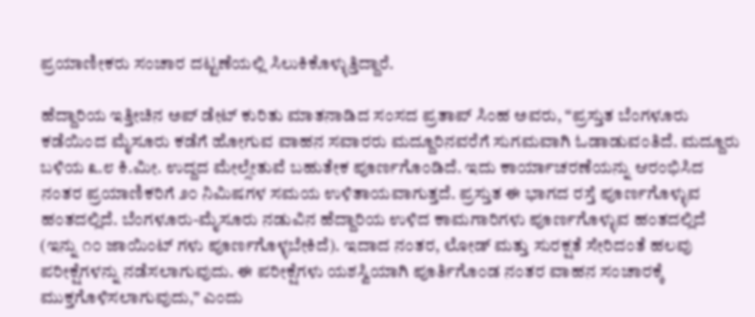ಪ್ರಯಾಣೀಕರು ಸಂಚಾರ ದಟ್ಟಣೆಯಲ್ಲಿ ಸಿಲುಕಿಕೊಳ್ಳುತ್ತಿದ್ದಾರೆ.

ಹೆದ್ದಾರಿಯ ಇತ್ತೀಚಿನ ಅಪ್‌ ಡೇಟ್ ಕುರಿತು ಮಾತನಾಡಿದ ಸಂಸದ ಪ್ರತಾಪ್ ಸಿಂಹ ಅವರು, “ಪ್ರಸ್ತುತ ಬೆಂಗಳೂರು ಕಡೆಯಿಂದ ಮೈಸೂರು ಕಡೆಗೆ ಹೋಗುವ ವಾಹನ ಸವಾರರು ಮದ್ದೂರಿನವರೆಗೆ ಸುಗಮವಾಗಿ ಓಡಾಡುವಂತಿದೆ. ಮದ್ದೂರು ಬಳಿಯ ೩.೮ ಕಿ.ಮೀ. ಉದ್ದದ ಮೇಲ್ಸೇತುವೆ ಬಹುತೇಕ ಪೂರ್ಣಗೊಂಡಿದೆ. ಇದು ಕಾರ್ಯಾಚರಣೆಯನ್ನು ಆರಂಭಿಸಿದ ನಂತರ ಪ್ರಯಾಣಿಕರಿಗೆ ೨೦ ನಿಮಿಷಗಳ ಸಮಯ ಉಳಿತಾಯವಾಗುತ್ತದೆ. ಪ್ರಸ್ತುತ ಈ ಭಾಗದ ರಸ್ತೆ ಪೂರ್ಣಗೊಳ್ಳುವ ಹಂತದಲ್ಲಿದೆ. ಬೆಂಗಳೂರು-ಮೈಸೂರು ನಡುವಿನ ಹೆದ್ದಾರಿಯ ಉಳಿದ ಕಾಮಗಾರಿಗಳು ಪೂರ್ಣಗೊಳ್ಳುವ ಹಂತದಲ್ಲಿದೆ (ಇನ್ನು ೧೦ ಜಾಯಿಂಟ್‌ ಗಳು ಪೂರ್ಣಗೊಳ್ಳಬೇಕಿದೆ). ಇದಾದ ನಂತರ, ಲೋಡ್ ಮತ್ತು ಸುರಕ್ಷತೆ ಸೇರಿದಂತೆ ಹಲವು ಪರೀಕ್ಷೆಗಳನ್ನು ನಡೆಸಲಾಗುವುದು. ಈ ಪರೀಕ್ಷೆಗಳು ಯಶಸ್ವಿಯಾಗಿ ಪೂರ್ತಿಗೊಂಡ ನಂತರ ವಾಹನ ಸಂಚಾರಕ್ಕೆ ಮುಕ್ತಗೊಳಿಸಲಾಗುವುದು,” ಎಂದು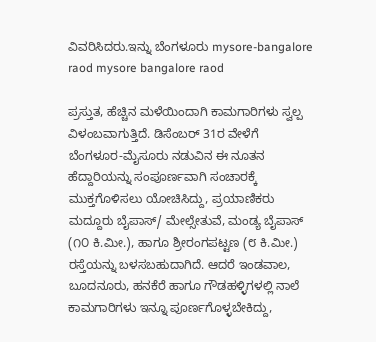ವಿವರಿಸಿದರು.ಇನ್ನು ಬೆಂಗಳೂರು mysore-bangalore raod mysore bangalore raod

ಪ್ರಸ್ತುತ, ಹೆಚ್ಚಿನ ಮಳೆಯಿಂದಾಗಿ ಕಾಮಗಾರಿಗಳು ಸ್ವಲ್ಪ ವಿಳಂಬವಾಗುತ್ತಿದೆ. ಡಿಸೆಂಬರ್ 31ರ ವೇಳೆಗೆ ಬೆಂಗಳೂರ-ಮೈಸೂರು ನಡುವಿನ ಈ ನೂತನ ಹೆದ್ದಾರಿಯನ್ನು ಸಂಪೂರ್ಣವಾಗಿ ಸಂಚಾರಕ್ಕೆ ಮುಕ್ತಗೊಳಿಸಲು ಯೋಚಿಸಿದ್ದು, ಪ್ರಯಾಣಿಕರು ಮದ್ದೂರು ಬೈಪಾಸ್/ ಮೇಲ್ಸೇತುವೆ, ಮಂಡ್ಯ ಬೈಪಾಸ್ (೧೦ ಕಿ.ಮೀ.), ಹಾಗೂ ಶ್ರೀರಂಗಪಟ್ಟಣ (೮ ಕಿ.ಮೀ.) ರಸ್ತೆಯನ್ನು ಬಳಸಬಹುದಾಗಿದೆ. ಆದರೆ ಇಂಡವಾಲ, ಬೂದನೂರು, ಹನಕೆರೆ ಹಾಗೂ ಗೌಡಹಳ್ಳಿಗಳಲ್ಲಿ ನಾಲೆ ಕಾಮಗಾರಿಗಳು ಇನ್ನೂ ಪೂರ್ಣಗೊಳ್ಳಬೇಕಿದ್ದು,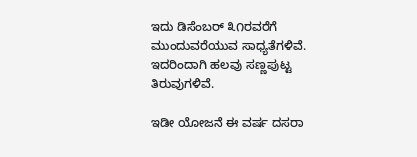ಇದು ಡಿಸೆಂಬರ್ ೩೧ರವರೆಗೆ ಮುಂದುವರೆಯುವ ಸಾಧ್ಯತೆಗಳಿವೆ. ಇದರಿಂದಾಗಿ ಹಲವು ಸಣ್ಣಪುಟ್ಟ ತಿರುವುಗಳಿವೆ.

ಇಡೀ ಯೋಜನೆ ಈ ವರ್ಷ ದಸರಾ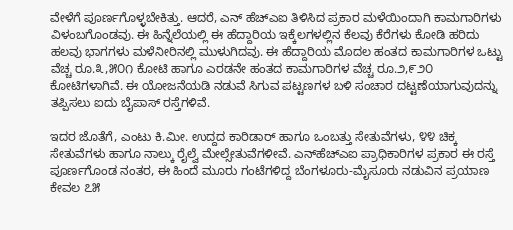ವೇಳೆಗೆ ಪೂರ್ಣಗೊಳ್ಳಬೇಕಿತ್ತು. ಆದರೆ, ಎನ್‌ ಹೆಚ್‌ಎಐ ತಿಳಿಸಿದ ಪ್ರಕಾರ ಮಳೆಯಿಂದಾಗಿ ಕಾಮಗಾರಿಗಳು ವಿಳಂಬಗೊಂಡವು. ಈ ಹಿನ್ನೆಲೆಯಲ್ಲಿ ಈ ಹೆದ್ದಾರಿಯ ಇಕ್ಕೆಲಗಳಲ್ಲಿನ ಕೆಲವು ಕೆರೆಗಳು ಕೋಡಿ ಹರಿದು ಹಲವು ಭಾಗಗಳು ಮಳೆನೀರಿನಲ್ಲಿ ಮುಳುಗಿದವು. ಈ ಹೆದ್ದಾರಿಯ ಮೊದಲ ಹಂತದ ಕಾಮಗಾರಿಗಳ ಒಟ್ಟು ವೆಚ್ಚ ರೂ.೩,೫೦೧ ಕೋಟಿ ಹಾಗೂ ಎರಡನೇ ಹಂತದ ಕಾಮಗಾರಿಗಳ ವೆಚ್ಚ ರೂ.೨,೯೨೦ ಕೋಟಿಗಳಾಗಿವೆ. ಈ ಯೋಜನೆಯಡಿ ನಡುವೆ ಸಿಗುವ ಪಟ್ಟಣಗಳ ಬಳಿ ಸಂಚಾರ ದಟ್ಟಣೆಯಾಗುವುದನ್ನು ತಪ್ಪಿಸಲು ಐದು ಬೈಪಾಸ್ ರಸ್ತೆಗಳಿವೆ.

ಇದರ ಜೊತೆಗೆ, ಎಂಟು ಕಿ.ಮೀ. ಉದ್ದದ ಕಾರಿಡಾರ್ ಹಾಗೂ ಒಂಬತ್ತು ಸೇತುವೆಗಳು, ೪೪ ಚಿಕ್ಕ ಸೇತುವೆಗಳು ಹಾಗೂ ನಾಲ್ಕು ರೈಲ್ವೆ ಮೇಲ್ಸೇತುವೆಗಳೀವೆ. ಎನ್‌ಹೆಚ್‌ಎಐ ಪ್ರಾಧಿಕಾರಿಗಳ ಪ್ರಕಾರ ಈ ರಸ್ತೆ ಪೂರ್ಣಗೊಂಡ ನಂತರ, ಈ ಹಿಂದೆ ಮೂರು ಗಂಟೆಗಳಿದ್ದ ಬೆಂಗಳೂರು-ಮೈಸೂರು ನಡುವಿನ ಪ್ರಯಾಣ ಕೇವಲ ೭೫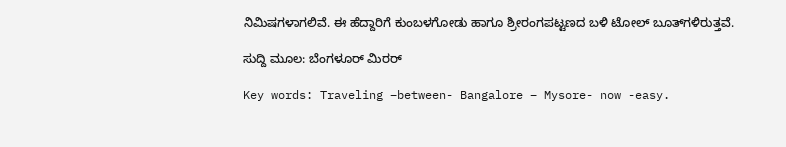ನಿಮಿಷಗಳಾಗಲಿವೆ. ಈ ಹೆದ್ದಾರಿಗೆ ಕುಂಬಳಗೋಡು ಹಾಗೂ ಶ್ರೀರಂಗಪಟ್ಟಣದ ಬಳಿ ಟೋಲ್ ಬೂತ್‌ಗಳಿರುತ್ತವೆ.

ಸುದ್ದಿ ಮೂಲ: ಬೆಂಗಳೂರ್ ಮಿರರ್

Key words: Traveling –between- Bangalore – Mysore- now -easy.